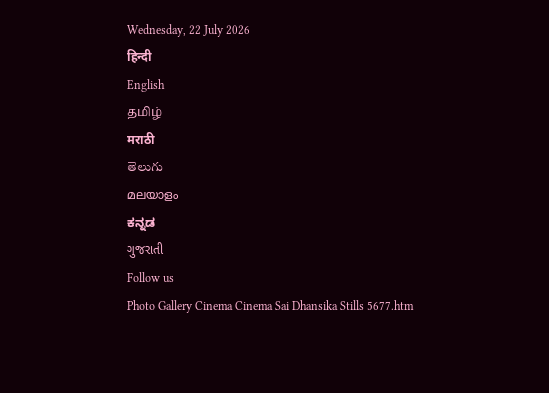Wednesday, 22 July 2026
हिन्दी
English
தமிழ்
मराठी
తెలుగు
മലയാളം
ಕನ್ನಡ
ગુજરાતી
Follow us
Photo Gallery Cinema Cinema Sai Dhansika Stills 5677.htm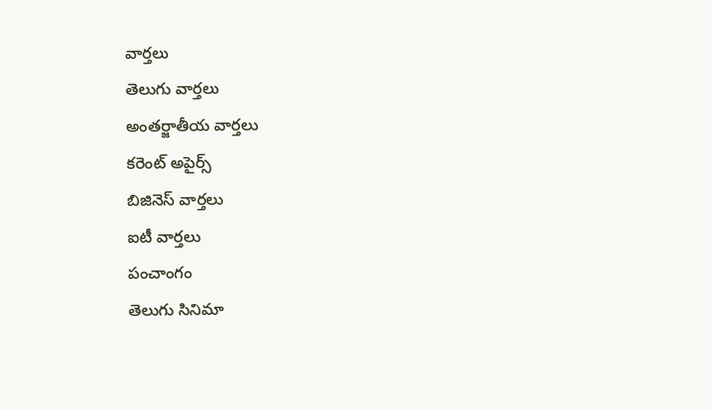వార్తలు
తెలుగు వార్తలు
అంతర్జాతీయ వార్తలు
కరెంట్ అపైర్స్
బిజినెస్ వార్తలు
ఐటీ వార్తలు
పంచాంగం
తెలుగు సినిమా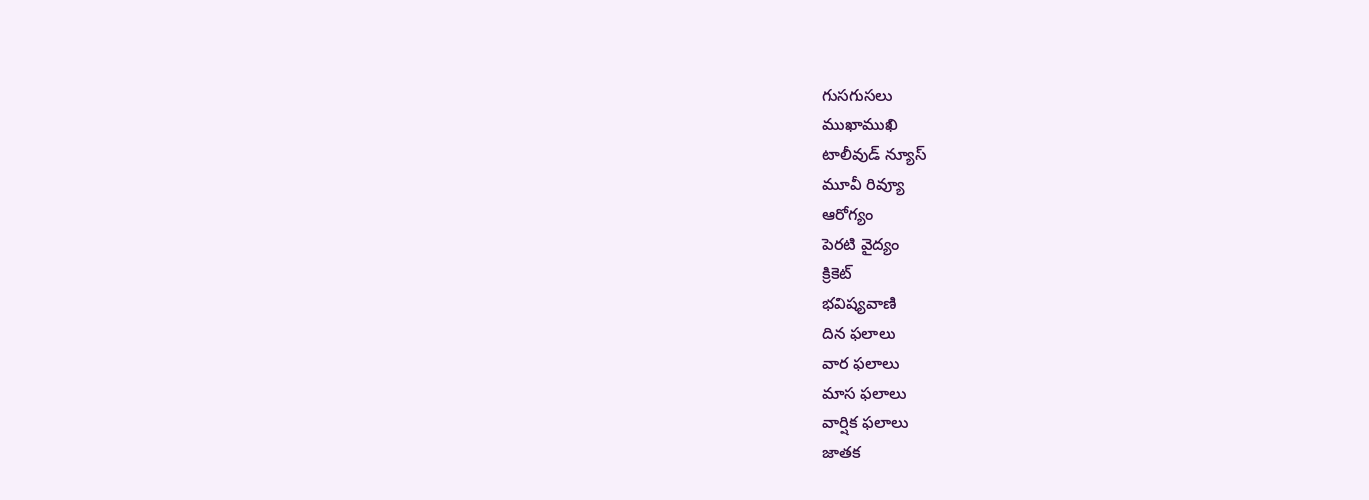గుసగుసలు
ముఖాముఖి
టాలీవుడ్ న్యూస్
మూవీ రివ్యూ
ఆరోగ్యం
పెరటి వైద్యం
క్రికెట్
భవిష్యవాణి
దిన ఫలాలు
వార ఫలాలు
మాస ఫలాలు
వార్షిక ఫలాలు
జాతక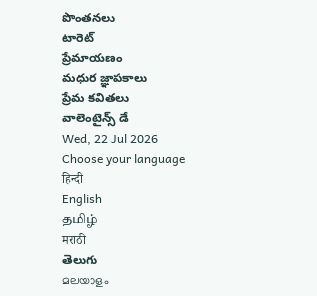పొంతనలు
టారెట్
ప్రేమాయణం
మధుర జ్ఞాపకాలు
ప్రేమ కవితలు
వాలెంటైన్స్ డే
Wed, 22 Jul 2026
Choose your language
हिन्दी
English
தமிழ்
मराठी
తెలుగు
മലയാളം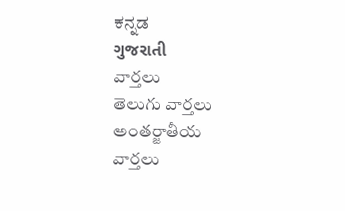ಕನ್ನಡ
ગુજરાતી
వార్తలు
తెలుగు వార్తలు
అంతర్జాతీయ వార్తలు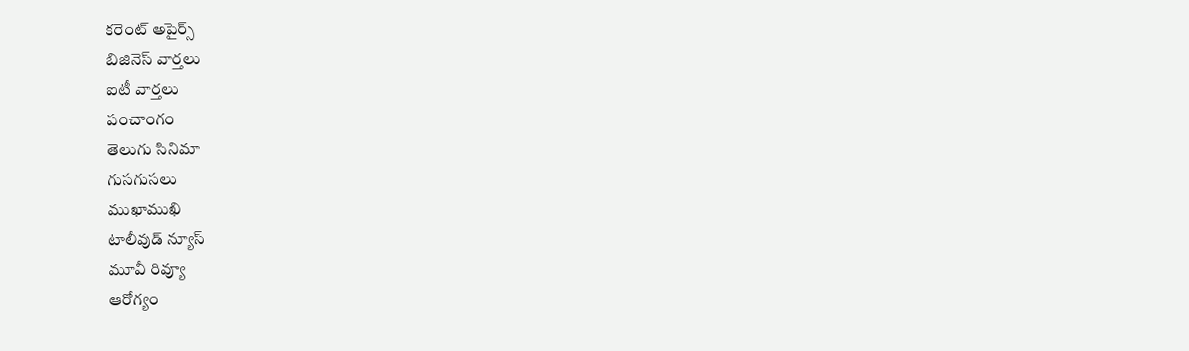కరెంట్ అపైర్స్
బిజినెస్ వార్తలు
ఐటీ వార్తలు
పంచాంగం
తెలుగు సినిమా
గుసగుసలు
ముఖాముఖి
టాలీవుడ్ న్యూస్
మూవీ రివ్యూ
ఆరోగ్యం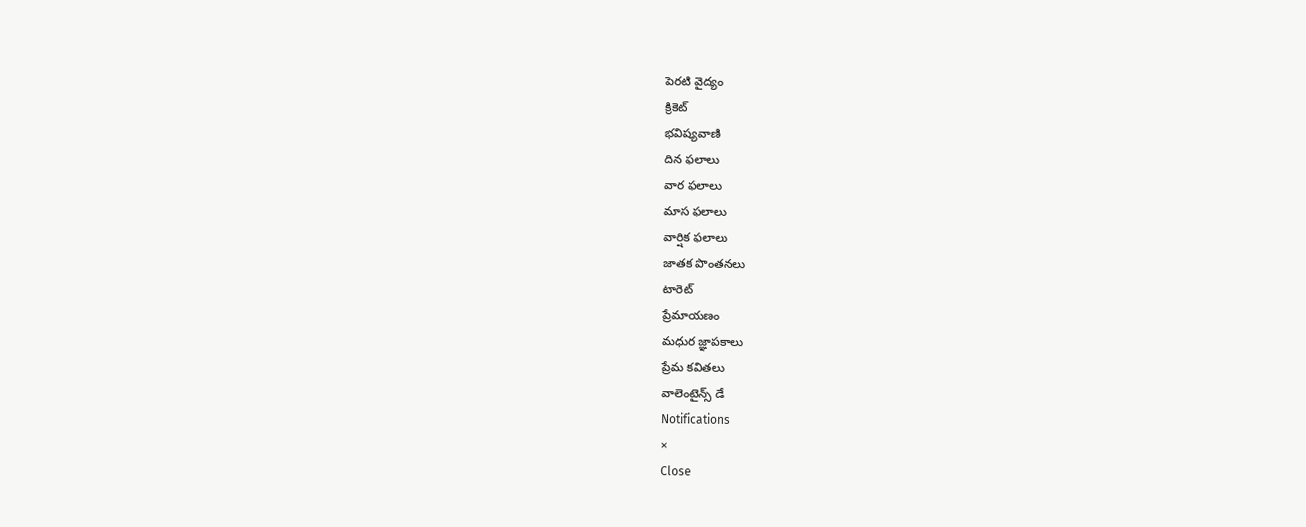పెరటి వైద్యం
క్రికెట్
భవిష్యవాణి
దిన ఫలాలు
వార ఫలాలు
మాస ఫలాలు
వార్షిక ఫలాలు
జాతక పొంతనలు
టారెట్
ప్రేమాయణం
మధుర జ్ఞాపకాలు
ప్రేమ కవితలు
వాలెంటైన్స్ డే
Notifications
×
Close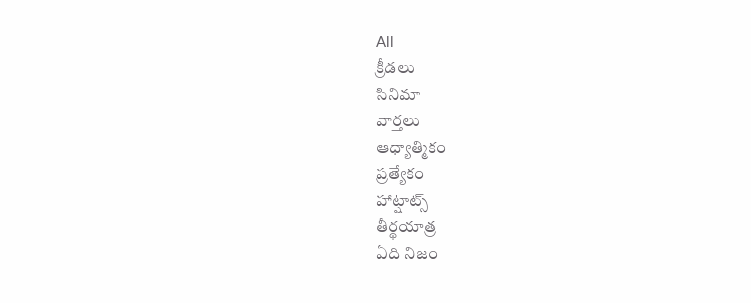All
క్రీడలు
సినిమా
వార్తలు
ఆధ్యాత్మికం
ప్రత్యేకం
హాట్షాట్స్
తీర్థయాత్ర
ఏది నిజం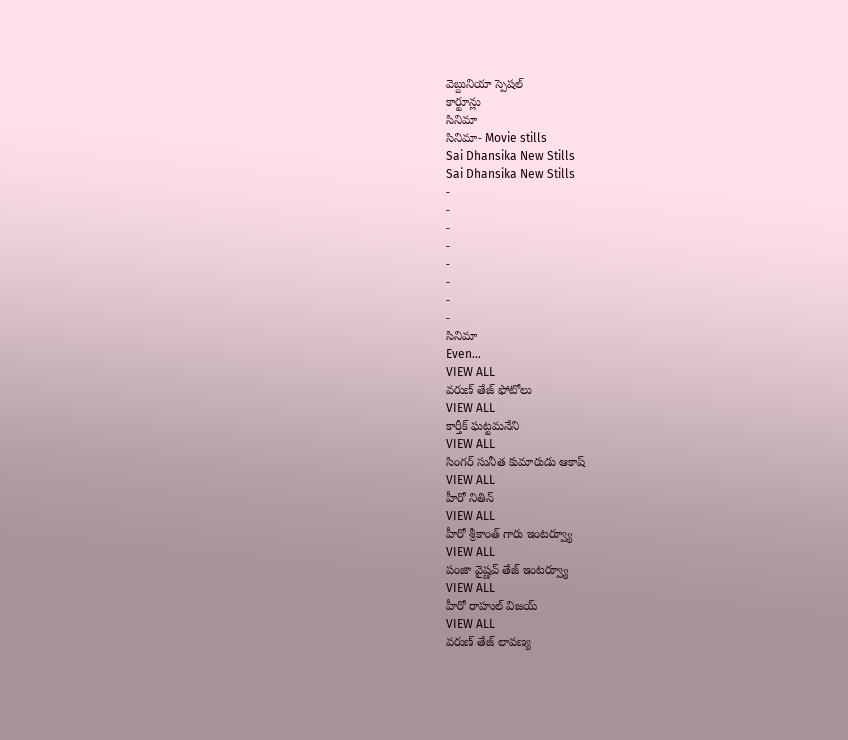వెబ్దునియా స్పెషల్
కార్టూన్లు
సినిమా
సినిమా- Movie stills
Sai Dhansika New Stills
Sai Dhansika New Stills
-
-
-
-
-
-
-
-
సినిమా
Even...
VIEW ALL
వరుణ్ తేజ్ ఫోటోలు
VIEW ALL
కార్తీక్ ఘట్టమనేని
VIEW ALL
సింగర్ సునీత కుమారుడు ఆకాష్
VIEW ALL
హీరో నితిన్
VIEW ALL
హీరో శ్రీకాంత్ గారు ఇంటర్వ్యూ
VIEW ALL
పంజా వైష్ణవ్ తేజ్ ఇంటర్వ్యూ
VIEW ALL
హీరో రాహుల్ విజయ్
VIEW ALL
వరుణ్ తేజ్ లావణ్య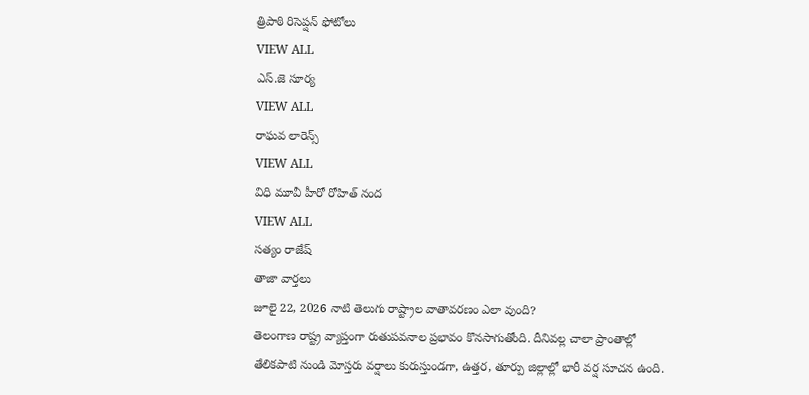త్రిపాఠి రిసెప్షన్ ఫోటోలు
VIEW ALL
ఎస్.జె సూర్య
VIEW ALL
రాఘవ లారెన్స్
VIEW ALL
విధి మూవీ హీరో రోహిత్ నంద
VIEW ALL
సత్యం రాజేష్
తాజా వార్తలు
జూలై 22, 2026 నాటి తెలుగు రాష్ట్రాల వాతావరణం ఎలా వుంది?
తెలంగాణ రాష్ట్ర వ్యాప్తంగా రుతుపవనాల ప్రభావం కొనసాగుతోంది. దీనివల్ల చాలా ప్రాంతాల్లో తేలికపాటి నుండి మోస్తరు వర్షాలు కురుస్తుండగా, ఉత్తర, తూర్పు జిల్లాల్లో భారీ వర్ష సూచన ఉంది.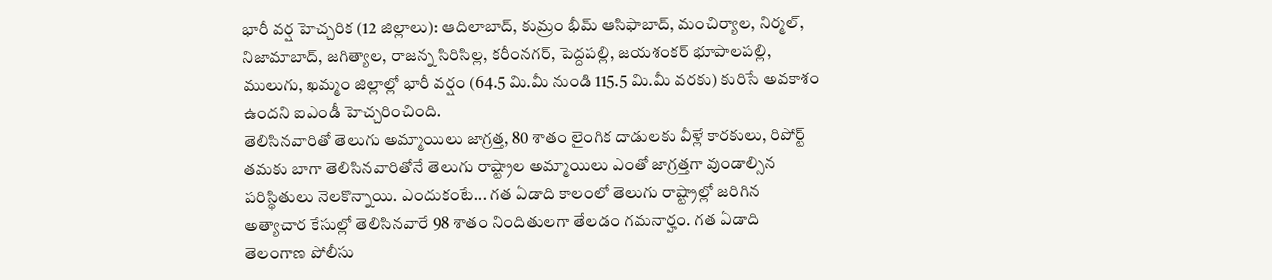భారీ వర్ష హెచ్చరిక (12 జిల్లాలు): ఆదిలాబాద్, కుమ్రం భీమ్ ఆసిఫాబాద్, మంచిర్యాల, నిర్మల్, నిజామాబాద్, జగిత్యాల, రాజన్న సిరిసిల్ల, కరీంనగర్, పెద్దపల్లి, జయశంకర్ భూపాలపల్లి, ములుగు, ఖమ్మం జిల్లాల్లో భారీ వర్షం (64.5 మి.మీ నుండి 115.5 మి.మీ వరకు) కురిసే అవకాశం ఉందని ఐఎండీ హెచ్చరించింది.
తెలిసినవారితో తెలుగు అమ్మాయిలు జాగ్రత్త, 80 శాతం లైంగిక దాడులకు వీళ్లే కారకులు, రిపోర్ట్
తమకు బాగా తెలిసినవారితోనే తెలుగు రాష్ట్రాల అమ్మాయిలు ఎంతో జాగ్రత్తగా వుండాల్సిన పరిస్థితులు నెలకొన్నాయి. ఎందుకంటే... గత ఏడాది కాలంలో తెలుగు రాష్ట్రాల్లో జరిగిన అత్యాచార కేసుల్లో తెలిసినవారే 98 శాతం నిందితులగా తేలడం గమనార్హం. గత ఏడాది తెలంగాణ పోలీసు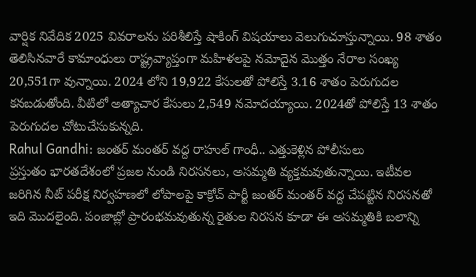వార్షిక నివేదిక 2025 వివరాలను పరిశీలిస్తే షాకింగ్ విషయాలు వెలుగుచూస్తున్నాయి. 98 శాతం తెలిసినవారే కామాంధులు రాష్ట్రవ్యాప్తంగా మహిళలపై నమోదైన మొత్తం నేరాల సంఖ్య 20,551గా వున్నాయి. 2024 లోని 19,922 కేసులతో పోలిస్తే 3.16 శాతం పెరుగుదల కనబడుతోంది. వీటిలో అత్యాచార కేసులు 2,549 నమోదయ్యాయి. 2024తో పోలిస్తే 13 శాతం పెరుగుదల చోటుచేసుకున్నది.
Rahul Gandhi: జంతర్ మంతర్ వద్ద రాహుల్ గాంధీ.. ఎత్తుకెళ్లిన పోలీసులు
ప్రస్తుతం భారతదేశంలో ప్రజల నుండి నిరసనలు, అసమ్మతి వ్యక్తమవుతున్నాయి. ఇటీవల జరిగిన నీట్ పరీక్ష నిర్వహణలో లోపాలపై కాక్రోచ్ పార్టీ జంతర్ మంతర్ వద్ద చేపట్టిన నిరసనతో ఇది మొదలైంది. పంజాబ్లో ప్రారంభమవుతున్న రైతుల నిరసన కూడా ఈ అసమ్మతికి బలాన్ని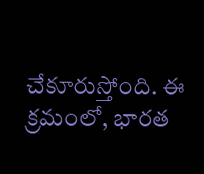చేకూరుస్తోంది. ఈ క్రమంలో, భారత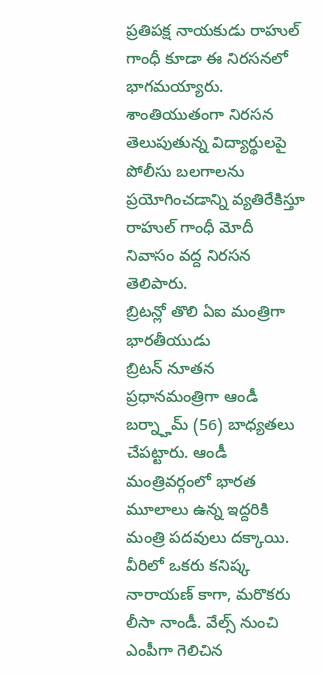ప్రతిపక్ష నాయకుడు రాహుల్ గాంధీ కూడా ఈ నిరసనలో భాగమయ్యారు. శాంతియుతంగా నిరసన తెలుపుతున్న విద్యార్థులపై పోలీసు బలగాలను ప్రయోగించడాన్ని వ్యతిరేకిస్తూ రాహుల్ గాంధీ మోదీ నివాసం వద్ద నిరసన తెలిపారు.
బ్రిటన్లో తొలి ఏఐ మంత్రిగా భారతీయుడు
బ్రిటన్ నూతన ప్రధానమంత్రిగా ఆండీ బర్న్హామ్ (56) బాధ్యతలు చేపట్టారు. ఆండీ మంత్రివర్గంలో భారత మూలాలు ఉన్న ఇద్దరికి మంత్రి పదవులు దక్కాయి. వీరిలో ఒకరు కనిష్క నారాయణ్ కాగా, మరొకరు లీసా నాండీ. వేల్స్ నుంచి ఎంపీగా గెలిచిన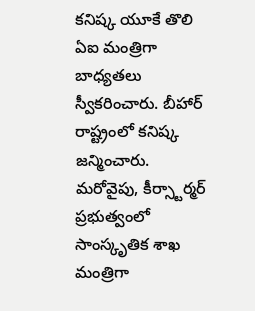కనిష్క యూకే తొలి ఏఐ మంత్రిగా బాధ్యతలు స్వీకరించారు. బీహార్ రాష్ట్రంలో కనిష్క జన్మించారు. మరోవైపు, కీర్స్టార్మర్ ప్రభుత్వంలో సాంస్కృతిక శాఖ మంత్రిగా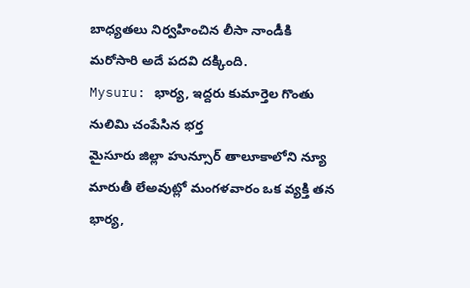బాధ్యతలు నిర్వహించిన లీసా నాండీకి మరోసారి అదే పదవి దక్కింది.
Mysuru: భార్య, ఇద్దరు కుమార్తెల గొంతు నులిమి చంపేసిన భర్త
మైసూరు జిల్లా హున్సూర్ తాలూకాలోని న్యూ మారుతీ లేఅవుట్లో మంగళవారం ఒక వ్యక్తి తన భార్య,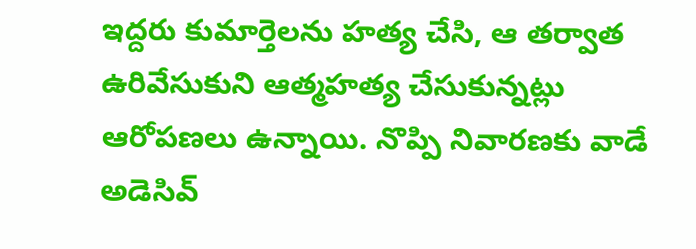ఇద్దరు కుమార్తెలను హత్య చేసి, ఆ తర్వాత ఉరివేసుకుని ఆత్మహత్య చేసుకున్నట్లు ఆరోపణలు ఉన్నాయి. నొప్పి నివారణకు వాడే అడెసివ్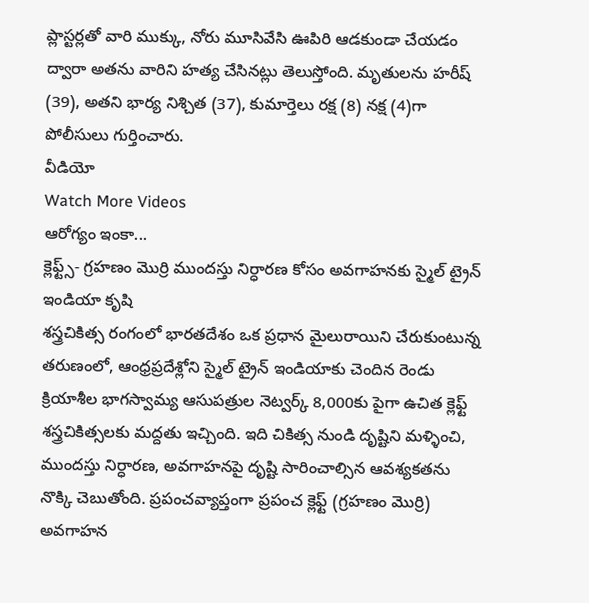ప్లాస్టర్లతో వారి ముక్కు, నోరు మూసివేసి ఊపిరి ఆడకుండా చేయడం ద్వారా అతను వారిని హత్య చేసినట్లు తెలుస్తోంది. మృతులను హరీష్ (39), అతని భార్య నిశ్చిత (37), కుమార్తెలు రక్ష (8) నక్ష (4)గా పోలీసులు గుర్తించారు.
వీడియో
Watch More Videos
ఆరోగ్యం ఇంకా...
క్లెఫ్ట్స్- గ్రహణం మొర్రి ముందస్తు నిర్ధారణ కోసం అవగాహనకు స్మైల్ ట్రైన్ ఇండియా కృషి
శస్త్రచికిత్స రంగంలో భారతదేశం ఒక ప్రధాన మైలురాయిని చేరుకుంటున్న తరుణంలో, ఆంధ్రప్రదేశ్లోని స్మైల్ ట్రైన్ ఇండియాకు చెందిన రెండు క్రియాశీల భాగస్వామ్య ఆసుపత్రుల నెట్వర్క్ 8,000కు పైగా ఉచిత క్లెఫ్ట్ శస్త్రచికిత్సలకు మద్దతు ఇచ్చింది. ఇది చికిత్స నుండి దృష్టిని మళ్ళించి, ముందస్తు నిర్ధారణ, అవగాహనపై దృష్టి సారించాల్సిన ఆవశ్యకతను నొక్కి చెబుతోంది. ప్రపంచవ్యాప్తంగా ప్రపంచ క్లెఫ్ట్ (గ్రహణం మొర్రి) అవగాహన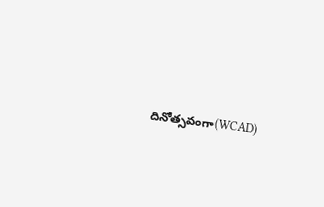దినోత్సవంగా(WCAD)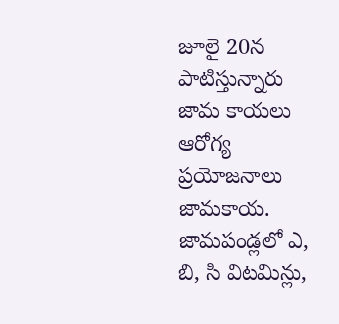జూలై 20న పాటిస్తున్నారు
జామ కాయలు ఆరోగ్య ప్రయోజనాలు
జామకాయ. జామపండ్లలో ఎ, బి, సి విటమిన్లు,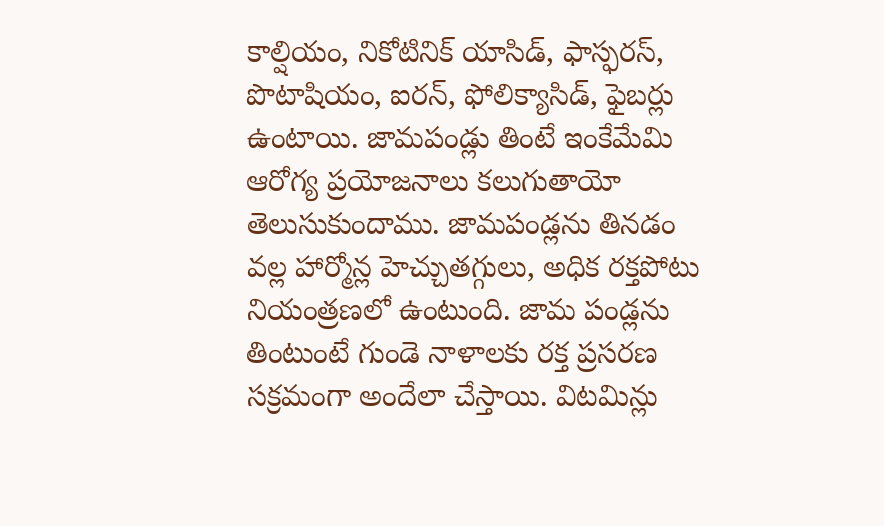కాల్షియం, నికోటినిక్ యాసిడ్, ఫాస్ఫరస్, పొటాషియం, ఐరన్, ఫోలిక్యాసిడ్, ఫైబర్లు ఉంటాయి. జామపండ్లు తింటే ఇంకేమేమి ఆరోగ్య ప్రయోజనాలు కలుగుతాయో తెలుసుకుందాము. జామపండ్లను తినడం వల్ల హార్మోన్ల హెచ్చుతగ్గులు, అధిక రక్తపోటు నియంత్రణలో ఉంటుంది. జామ పండ్లను తింటుంటే గుండె నాళాలకు రక్త ప్రసరణ సక్రమంగా అందేలా చేస్తాయి. విటమిన్లు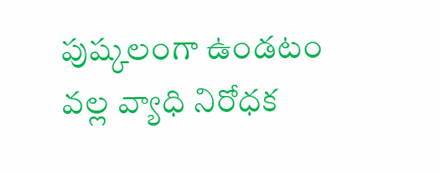పుష్కలంగా ఉండటం వల్ల వ్యాధి నిరోధక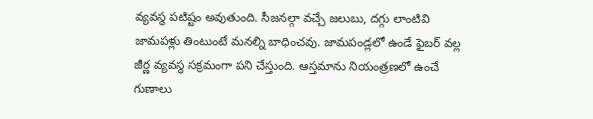వ్యవస్థ పటిష్టం అవుతుంది. సీజనల్గా వచ్చే జలుబు, దగ్గు లాంటివి జామపళ్లు తింటుంటే మనల్ని బాధించవు. జామపండ్లలో ఉండే ఫైబర్ వల్ల జీర్ణ వ్యవస్థ సక్రమంగా పని చేస్తుంది. ఆస్తమాను నియంత్రణలో ఉంచే గుణాలు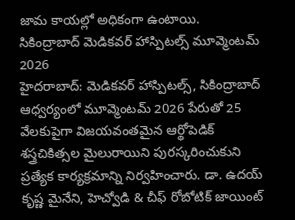జామ కాయల్లో అధికంగా ఉంటాయి.
సికింద్రాబాద్ మెడికవర్ హాస్పిటల్స్ మూవ్మెంటమ్ 2026
హైదరాబాద్: మెడికవర్ హాస్పిటల్స్, సికింద్రాబాద్ ఆధ్వర్యంలో మూవ్మెంటమ్ 2026 పేరుతో 25 వేలకుపైగా విజయవంతమైన ఆర్థోపెడిక్ శస్త్రచికిత్సల మైలురాయిని పురస్కరించుకుని ప్రత్యేక కార్యక్రమాన్ని నిర్వహించారు. డా. ఉదయ్ కృష్ణ మైనేని, హెచ్వోడి & చీఫ్ రోబోటిక్ జాయింట్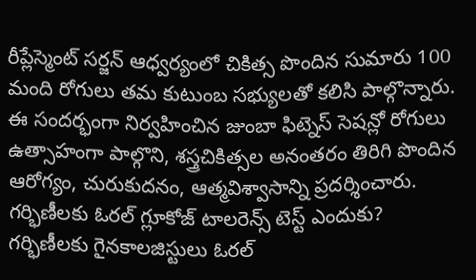రీప్లేస్మెంట్ సర్జన్ ఆధ్వర్యంలో చికిత్స పొందిన సుమారు 100 మంది రోగులు తమ కుటుంబ సభ్యులతో కలిసి పాల్గొన్నారు. ఈ సందర్భంగా నిర్వహించిన జుంబా ఫిట్నెస్ సెషన్లో రోగులు ఉత్సాహంగా పాల్గొని, శస్త్రచికిత్సల అనంతరం తిరిగి పొందిన ఆరోగ్యం, చురుకుదనం, ఆత్మవిశ్వాసాన్ని ప్రదర్శించారు.
గర్భిణీలకు ఓరల్ గ్లూకోజ్ టాలరెన్స్ టెస్ట్ ఎందుకు?
గర్భిణీలకు గైనకాలజిస్టులు ఓరల్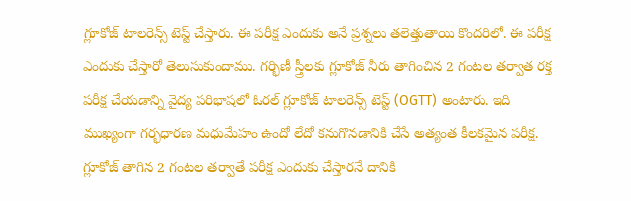గ్లూకోజ్ టాలరెన్స్ టెస్ట్ చేస్తారు. ఈ పరీక్ష ఎందుకు అనే ప్రశ్నలు తలెత్తుతాయి కొందరిలో. ఈ పరీక్ష ఎందుకు చేస్తారో తెలుసుకుందాము. గర్భిణీ స్త్రీలకు గ్లూకోజ్ నీరు తాగించిన 2 గంటల తర్వాత రక్త పరీక్ష చేయడాన్ని వైద్య పరిభాషలో ఓరల్ గ్లూకోజ్ టాలరెన్స్ టెస్ట్ (OGTT) అంటారు. ఇది ముఖ్యంగా గర్భధారణ మధుమేహం ఉందో లేదో కనుగొనడానికి చేసే అత్యంత కీలకమైన పరీక్ష. గ్లూకోజ్ తాగిన 2 గంటల తర్వాతే పరీక్ష ఎందుకు చేస్తారనే దానికి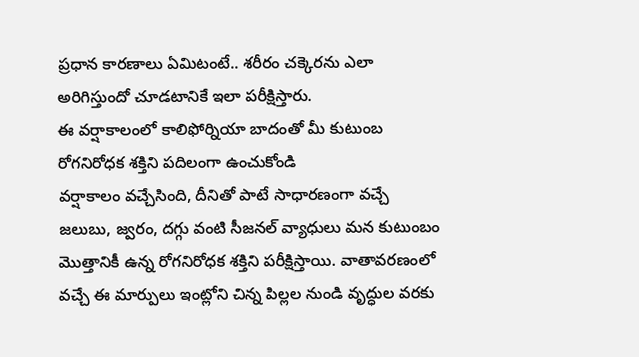ప్రధాన కారణాలు ఏమిటంటే.. శరీరం చక్కెరను ఎలా అరిగిస్తుందో చూడటానికే ఇలా పరీక్షిస్తారు.
ఈ వర్షాకాలంలో కాలిఫోర్నియా బాదంతో మీ కుటుంబ రోగనిరోధక శక్తిని పదిలంగా ఉంచుకోండి
వర్షాకాలం వచ్చేసింది, దీనితో పాటే సాధారణంగా వచ్చే జలుబు, జ్వరం, దగ్గు వంటి సీజనల్ వ్యాధులు మన కుటుంబం మొత్తానికీ ఉన్న రోగనిరోధక శక్తిని పరీక్షిస్తాయి. వాతావరణంలో వచ్చే ఈ మార్పులు ఇంట్లోని చిన్న పిల్లల నుండి వృద్ధుల వరకు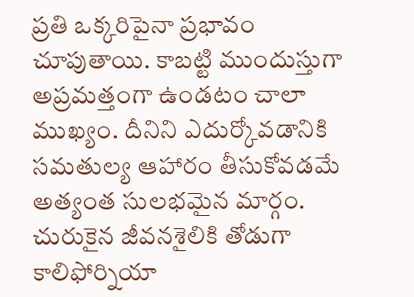ప్రతి ఒక్కరిపైనా ప్రభావం చూపుతాయి. కాబట్టి ముందుస్తుగా అప్రమత్తంగా ఉండటం చాలా ముఖ్యం. దీనిని ఎదుర్కోవడానికి సమతుల్య ఆహారం తీసుకోవడమే అత్యంత సులభమైన మార్గం. చురుకైన జీవనశైలికి తోడుగా కాలిఫోర్నియా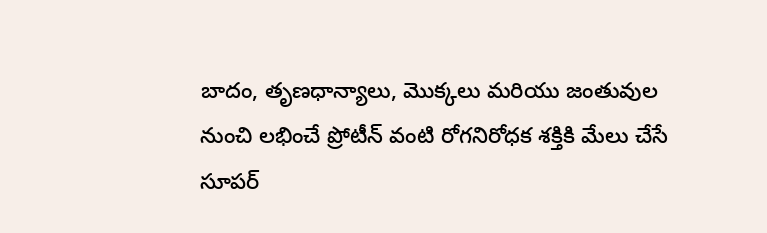బాదం, తృణధాన్యాలు, మొక్కలు మరియు జంతువుల నుంచి లభించే ప్రోటీన్ వంటి రోగనిరోధక శక్తికి మేలు చేసే సూపర్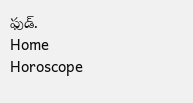ఫుడ్.
Home
Horoscope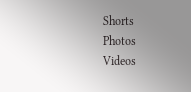Shorts
Photos
Videos